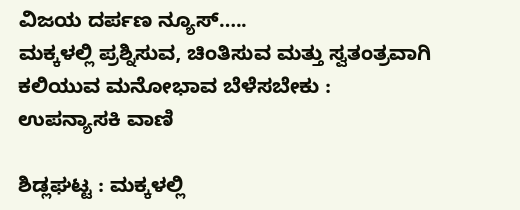ವಿಜಯ ದರ್ಪಣ ನ್ಯೂಸ್…..
ಮಕ್ಕಳಲ್ಲಿ ಪ್ರಶ್ನಿಸುವ, ಚಿಂತಿಸುವ ಮತ್ತು ಸ್ವತಂತ್ರವಾಗಿ ಕಲಿಯುವ ಮನೋಭಾವ ಬೆಳೆಸಬೇಕು : ಉಪನ್ಯಾಸಕಿ ವಾಣಿ

ಶಿಡ್ಲಘಟ್ಟ : ಮಕ್ಕಳಲ್ಲಿ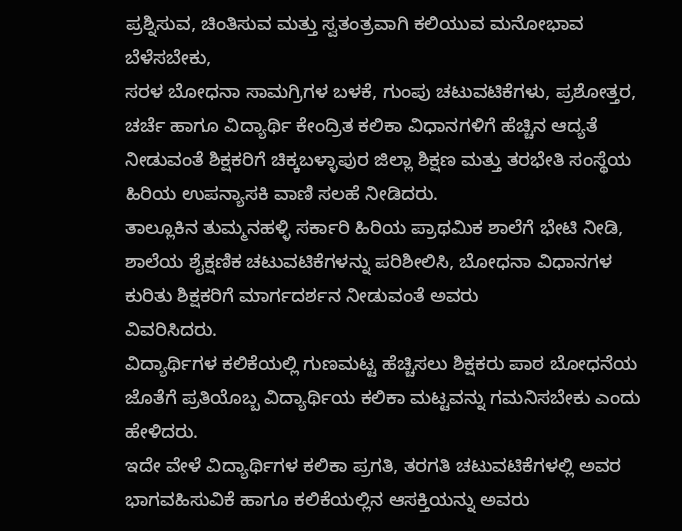ಪ್ರಶ್ನಿಸುವ, ಚಿಂತಿಸುವ ಮತ್ತು ಸ್ವತಂತ್ರವಾಗಿ ಕಲಿಯುವ ಮನೋಭಾವ ಬೆಳೆಸಬೇಕು,
ಸರಳ ಬೋಧನಾ ಸಾಮಗ್ರಿಗಳ ಬಳಕೆ, ಗುಂಪು ಚಟುವಟಿಕೆಗಳು, ಪ್ರಶೋತ್ತರ, ಚರ್ಚೆ ಹಾಗೂ ವಿದ್ಯಾರ್ಥಿ ಕೇಂದ್ರಿತ ಕಲಿಕಾ ವಿಧಾನಗಳಿಗೆ ಹೆಚ್ಚಿನ ಆದ್ಯತೆ ನೀಡುವಂತೆ ಶಿಕ್ಷಕರಿಗೆ ಚಿಕ್ಕಬಳ್ಳಾಪುರ ಜಿಲ್ಲಾ ಶಿಕ್ಷಣ ಮತ್ತು ತರಭೇತಿ ಸಂಸ್ಥೆಯ ಹಿರಿಯ ಉಪನ್ಯಾಸಕಿ ವಾಣಿ ಸಲಹೆ ನೀಡಿದರು.
ತಾಲ್ಲೂಕಿನ ತುಮ್ಮನಹಳ್ಳಿ ಸರ್ಕಾರಿ ಹಿರಿಯ ಪ್ರಾಥಮಿಕ ಶಾಲೆಗೆ ಭೇಟಿ ನೀಡಿ, ಶಾಲೆಯ ಶೈಕ್ಷಣಿಕ ಚಟುವಟಿಕೆಗಳನ್ನು ಪರಿಶೀಲಿಸಿ, ಬೋಧನಾ ವಿಧಾನಗಳ ಕುರಿತು ಶಿಕ್ಷಕರಿಗೆ ಮಾರ್ಗದರ್ಶನ ನೀಡುವಂತೆ ಅವರು
ವಿವರಿಸಿದರು.
ವಿದ್ಯಾರ್ಥಿಗಳ ಕಲಿಕೆಯಲ್ಲಿ ಗುಣಮಟ್ಟ ಹೆಚ್ಚಿಸಲು ಶಿಕ್ಷಕರು ಪಾಠ ಬೋಧನೆಯ ಜೊತೆಗೆ ಪ್ರತಿಯೊಬ್ಬ ವಿದ್ಯಾರ್ಥಿಯ ಕಲಿಕಾ ಮಟ್ಟವನ್ನು ಗಮನಿಸಬೇಕು ಎಂದು ಹೇಳಿದರು.
ಇದೇ ವೇಳೆ ವಿದ್ಯಾರ್ಥಿಗಳ ಕಲಿಕಾ ಪ್ರಗತಿ, ತರಗತಿ ಚಟುವಟಿಕೆಗಳಲ್ಲಿ ಅವರ ಭಾಗವಹಿಸುವಿಕೆ ಹಾಗೂ ಕಲಿಕೆಯಲ್ಲಿನ ಆಸಕ್ತಿಯನ್ನು ಅವರು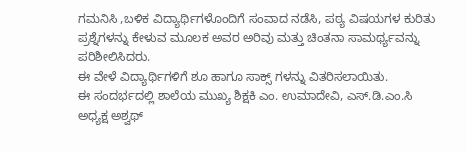ಗಮನಿಸಿ ,ಬಳಿಕ ವಿದ್ಯಾರ್ಥಿಗಳೊಂದಿಗೆ ಸಂವಾದ ನಡೆಸಿ, ಪಠ್ಯ ವಿಷಯಗಳ ಕುರಿತು ಪ್ರಶ್ನೆಗಳನ್ನು ಕೇಳುವ ಮೂಲಕ ಅವರ ಅರಿವು ಮತ್ತು ಚಿಂತನಾ ಸಾಮರ್ಥ್ಯವನ್ನು ಪರಿಶೀಲಿಸಿದರು.
ಈ ವೇಳೆ ವಿದ್ಯಾರ್ಥಿಗಳಿಗೆ ಶೂ ಹಾಗೂ ಸಾಕ್ಸ್ ಗಳನ್ನು ವಿತರಿಸಲಾಯಿತು.
ಈ ಸಂದರ್ಭದಲ್ಲಿ ಶಾಲೆಯ ಮುಖ್ಯ ಶಿಕ್ಷಕಿ ಎಂ. ಉಮಾದೇವಿ, ಎಸ್.ಡಿ.ಎಂ.ಸಿ ಅಧ್ಯಕ್ಷ ಅಶ್ವಥ್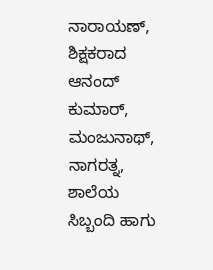ನಾರಾಯಣ್, ಶಿಕ್ಷಕರಾದ ಆನಂದ್ ಕುಮಾರ್, ಮಂಜುನಾಥ್, ನಾಗರತ್ನ, ಶಾಲೆಯ ಸಿಬ್ಬಂದಿ ಹಾಗು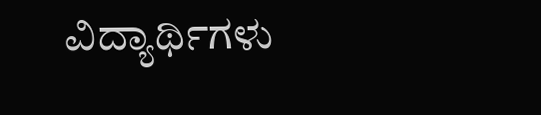ವಿದ್ಯಾರ್ಥಿಗಳು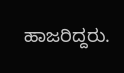ಹಾಜರಿದ್ದರು.